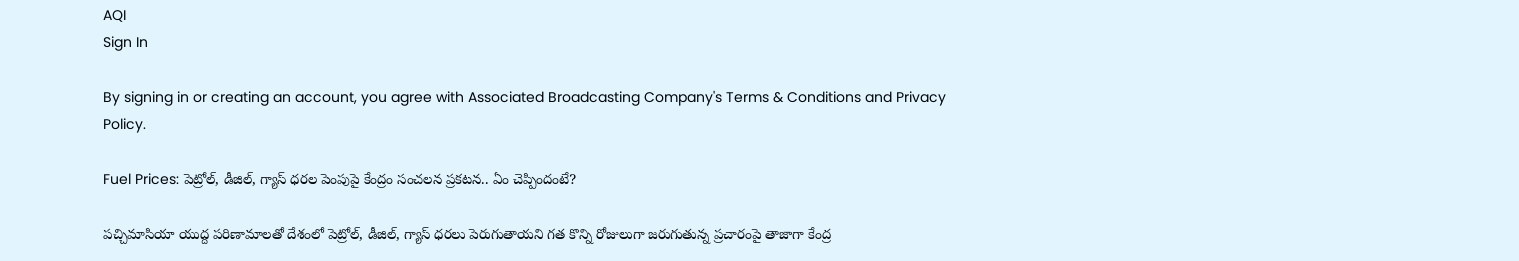AQI
Sign In

By signing in or creating an account, you agree with Associated Broadcasting Company's Terms & Conditions and Privacy Policy.

Fuel Prices: పెట్రోల్, డీజిల్, గ్యాస్ ధరల పెంపుపై కేంద్రం సంచలన ప్రకటన.. ఏం చెప్పిందంటే?

పచ్చిమాసియా యుద్ద పరిణామాలతో దేశంలో పెట్రోల్, డీజిల్, గ్యాస్ ధరలు పెరుగుతాయని గత కొన్ని రోజులుగా జరుగుతున్న ప్రచారంపై తాజాగా కేంద్ర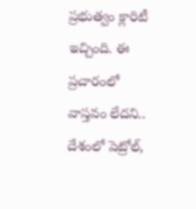ప్రభుత్వం క్లారిటీ ఇచ్చింది. ఈ ప్రచారంలో వాస్తవం లేదని.. దేశంలో పెట్రోల్,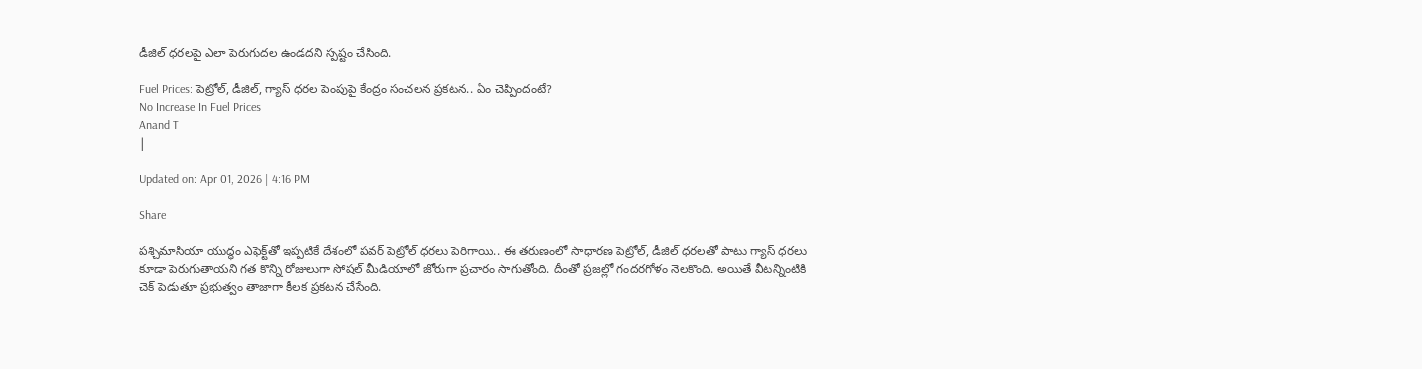డీజిల్ ధరలపై ఎలా పెరుగుదల ఉండదని స్పష్టం చేసింది.

Fuel Prices: పెట్రోల్, డీజిల్, గ్యాస్ ధరల పెంపుపై కేంద్రం సంచలన ప్రకటన.. ఏం చెప్పిందంటే?
No Increase In Fuel Prices
Anand T
|

Updated on: Apr 01, 2026 | 4:16 PM

Share

పశ్చిమాసియా యుద్ధం ఎఫెక్ట్‌తో ఇప్పటికే దేశంలో పవర్ పెట్రోల్ ధరలు పెరిగాయి.. ఈ తరుణంలో సాధారణ పెట్రోల్, డీజిల్ ధరలతో పాటు గ్యాస్ ధరలు కూడా పెరుగుతాయని గత కొన్ని రోజులుగా సోషల్ మీడియాలో జోరుగా ప్రచారం సాగుతోంది. దీంతో ప్రజల్లో గందరగోళం నెలకొంది. అయితే వీటన్నింటికి చెక్‌ పెడుతూ ప్రభుత్వం తాజాగా కీలక ప్రకటన చేసేంది.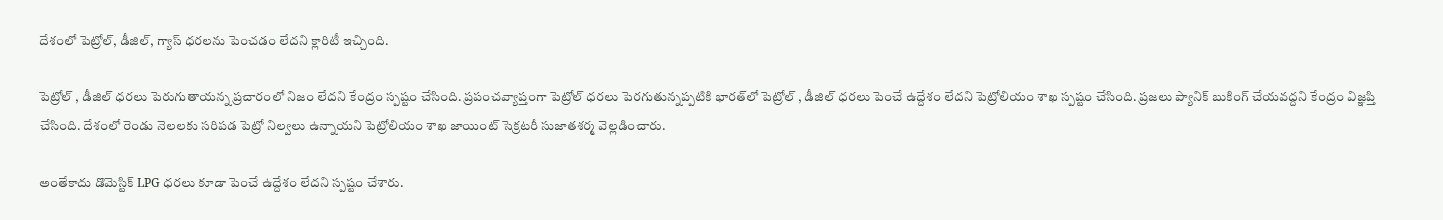దేశంలో పెట్రోల్, డీజిల్, గ్యాస్ ధరలను పెంచడం లేదని క్లారిటీ ఇచ్చింది.

పెట్రోల్‌ , డీజిల్‌ ధరలు పెరుగుతాయన్న ప్రచారంలో నిజం లేదని కేంద్రం స్పష్టం చేసింది. ప్రపంచవ్యాప్తంగా పెట్రోల్‌ ధరలు పెరగుతున్నప్పటికి భారత్‌లో పెట్రోల్‌ , డీజిల్‌ ధరలు పెంచే ఉద్దేశం లేదని పెట్రోలియం శాఖ స్పష్టం చేసింది. ప్రజలు ప్యానిక్‌ బుకింగ్‌ చేయవద్దని కేంద్రం విజ్ఞప్తి చేసింది. దేశంలో రెండు నెలలకు సరిపడ పెట్రో నిల్వలు ఉన్నాయని పెట్రోలియం శాఖ జాయింట్‌ సెక్రటరీ సుజాతశర్మ వెల్లడించారు.

అంతేకాదు డొమెస్టిక్‌ LPG ధరలు కూడా పెంచే ఉద్దేశం లేదని స్పష్టం చేశారు.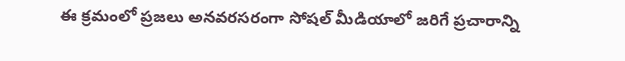ఈ క్రమంలో ప్రజలు అనవరసరంగా సోషల్ మీడియాలో జరిగే ప్రచారాన్ని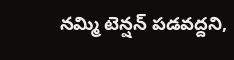నమ్మి టెన్షన్ పడవద్దని,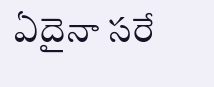ఏదైనా సరే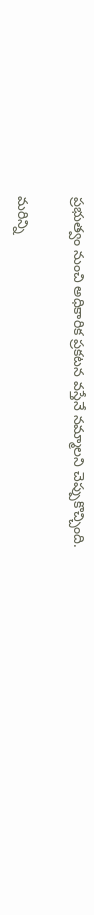ప్రభుత్వం నుంచి అధికారిక ప్రకటన వస్తేనే నమ్మాలని చెప్పుకొచ్చింది.

మరిన్ని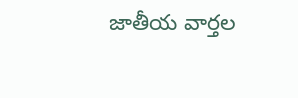జాతీయ వార్తల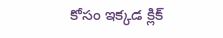కోసం ఇక్కడ క్లిక్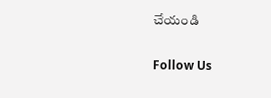చేయండి

Follow Us